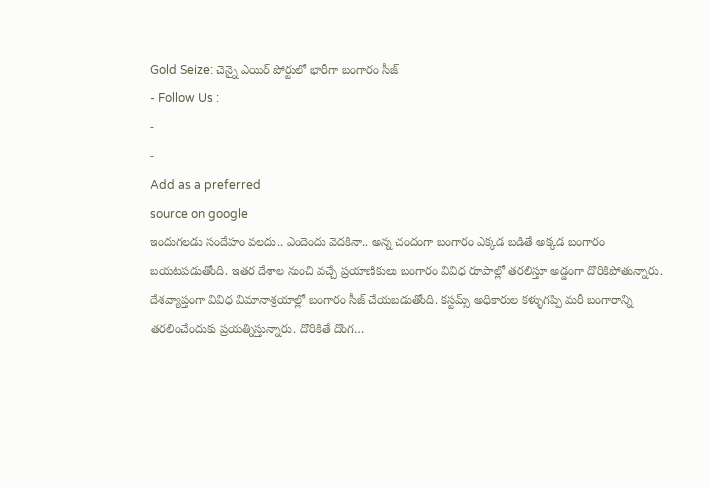Gold Seize: చెన్నై ఎయిర్ పోర్టులో భారీగా బంగారం సీజ్
- Follow Us :
-
-
Add as a preferred
source on google
ఇందుగలడు సందేహం వలదు.. ఎందెందు వెదకినా.. అన్న చందంగా బంగారం ఎక్కడ బడితే అక్కడ బంగారం బయటపడుతోంది. ఇతర దేశాల నుంచి వచ్చే ప్రయాణికులు బంగారం వివిధ రూపాల్లో తరలిస్తూ అడ్డంగా దొరికిపోతున్నారు. దేశవ్యాప్తంగా వివిధ విమానాశ్రయాల్లో బంగారం సీజ్ చేయబడుతోంది. కస్టమ్స్ అధికారుల కళ్ళుగప్పి మరీ బంగారాన్ని తరలించేందుకు ప్రయత్నిస్తున్నారు. దొరికితే దొంగ…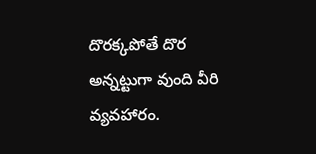దొరక్కపోతే దొర అన్నట్టుగా వుంది వీరి వ్యవహారం.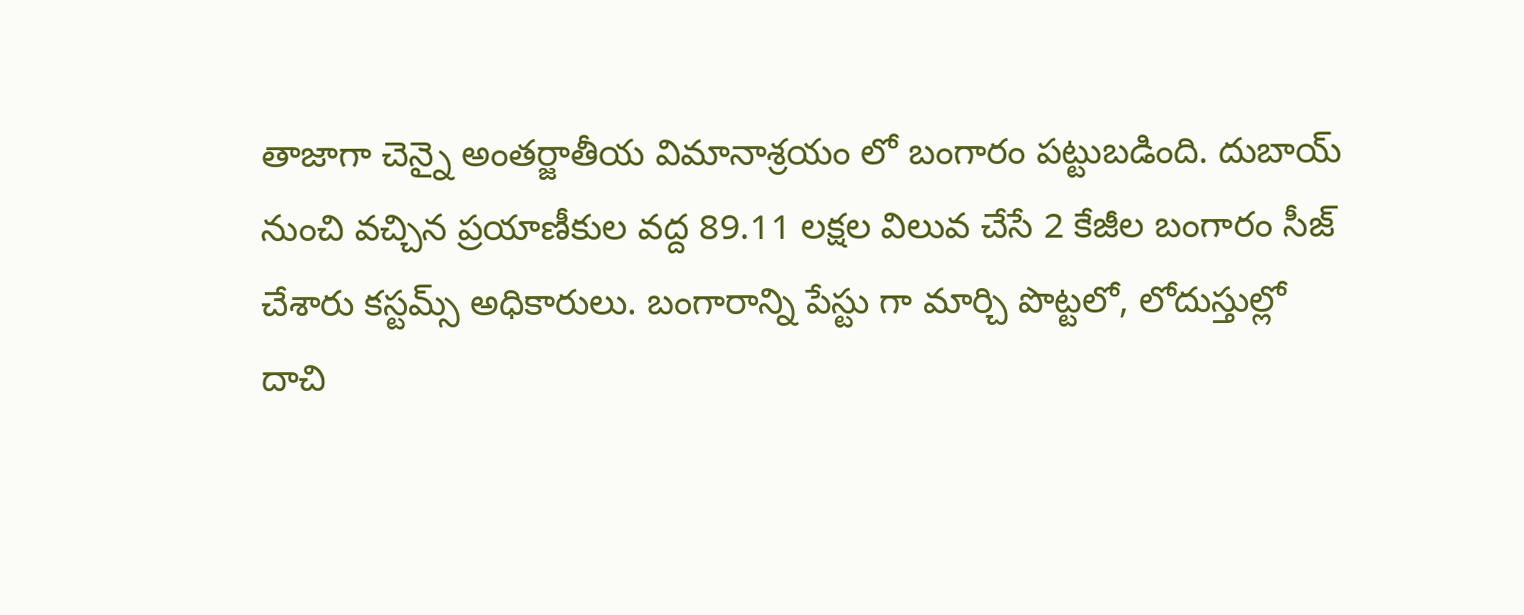తాజాగా చెన్నై అంతర్జాతీయ విమానాశ్రయం లో బంగారం పట్టుబడింది. దుబాయ్ నుంచి వచ్చిన ప్రయాణీకుల వద్ద 89.11 లక్షల విలువ చేసే 2 కేజీల బంగారం సీజ్ చేశారు కస్టమ్స్ అధికారులు. బంగారాన్ని పేస్టు గా మార్చి పొట్టలో, లోదుస్తుల్లో దాచి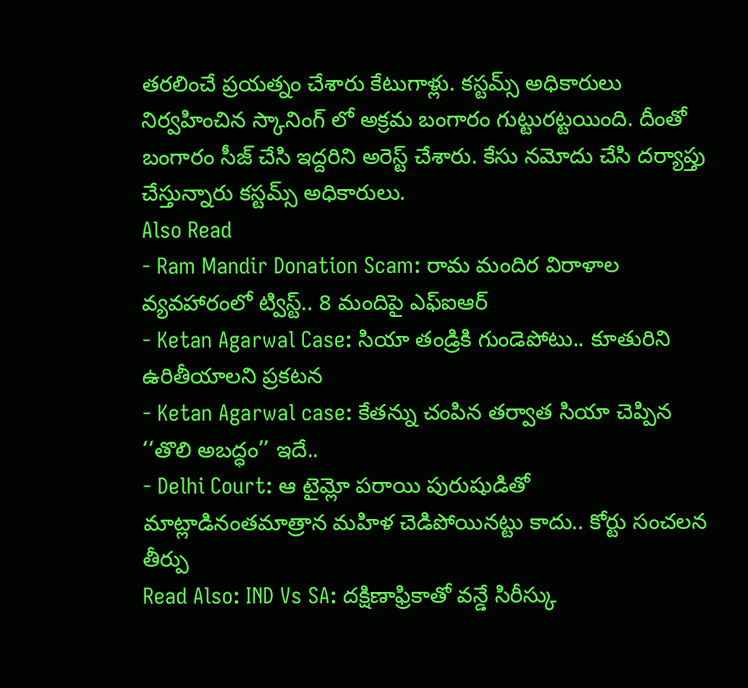తరలించే ప్రయత్నం చేశారు కేటుగాళ్లు. కస్టమ్స్ అధికారులు నిర్వహించిన స్కానింగ్ లో అక్రమ బంగారం గుట్టురట్టయింది. దీంతో బంగారం సీజ్ చేసి ఇద్దరిని అరెస్ట్ చేశారు. కేసు నమోదు చేసి దర్యాప్తు చేస్తున్నారు కస్టమ్స్ అధికారులు.
Also Read
- Ram Mandir Donation Scam: రామ మందిర విరాళాల వ్యవహారంలో ట్విస్ట్.. 8 మందిపై ఎఫ్ఐఆర్
- Ketan Agarwal Case: సియా తండ్రికి గుండెపోటు.. కూతురిని ఉరితీయాలని ప్రకటన
- Ketan Agarwal case: కేతన్ను చంపిన తర్వాత సియా చెప్పిన ‘‘తొలి అబద్ధం’’ ఇదే..
- Delhi Court: ఆ టైమ్లో పరాయి పురుషుడితో మాట్లాడినంతమాత్రాన మహిళ చెడిపోయినట్టు కాదు.. కోర్టు సంచలన తీర్పు
Read Also: IND Vs SA: దక్షిణాఫ్రికాతో వన్డే సిరీస్కు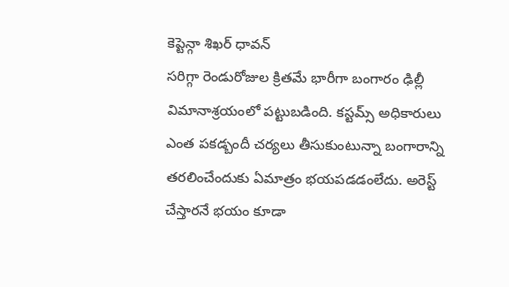కెప్టెన్గా శిఖర్ ధావన్
సరిగ్గా రెండురోజుల క్రితమే భారీగా బంగారం ఢిల్లీ విమానాశ్రయంలో పట్టుబడింది. కస్టమ్స్ అధికారులు ఎంత పకడ్బందీ చర్యలు తీసుకుంటున్నా బంగారాన్ని తరలించేందుకు ఏమాత్రం భయపడడంలేదు. అరెస్ట్ చేస్తారనే భయం కూడా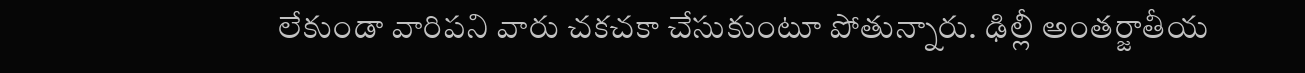లేకుండా వారిపని వారు చకచకా చేసుకుంటూ పోతున్నారు. ఢిల్లీ అంతర్జాతీయ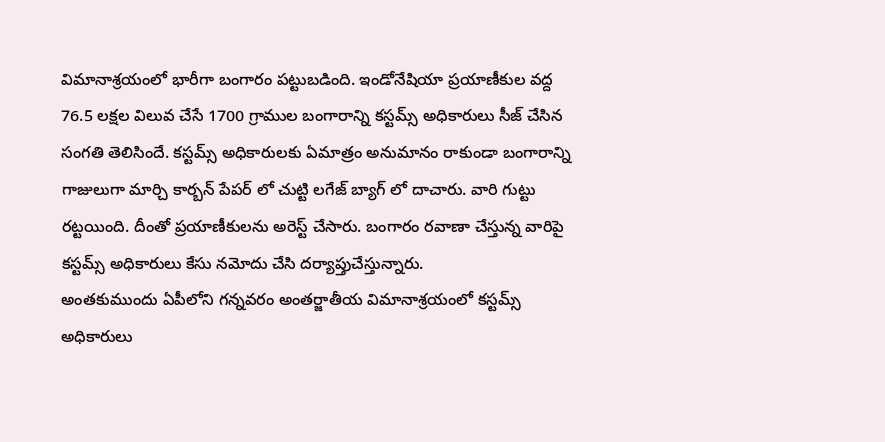విమానాశ్రయంలో భారీగా బంగారం పట్టుబడింది. ఇండోనేషియా ప్రయాణీకుల వద్ద 76.5 లక్షల విలువ చేసే 1700 గ్రాముల బంగారాన్ని కస్టమ్స్ అధికారులు సీజ్ చేసిన సంగతి తెలిసిందే. కస్టమ్స్ అధికారులకు ఏమాత్రం అనుమానం రాకుండా బంగారాన్ని గాజులుగా మార్చి కార్బన్ పేపర్ లో చుట్టి లగేజ్ బ్యాగ్ లో దాచారు. వారి గుట్టు రట్టయింది. దీంతో ప్రయాణీకులను అరెస్ట్ చేసారు. బంగారం రవాణా చేస్తున్న వారిపై కస్టమ్స్ అధికారులు కేసు నమోదు చేసి దర్యాప్తుచేస్తున్నారు.
అంతకుముందు ఏపీలోని గన్నవరం అంతర్జాతీయ విమానాశ్రయంలో కస్టమ్స్ అధికారులు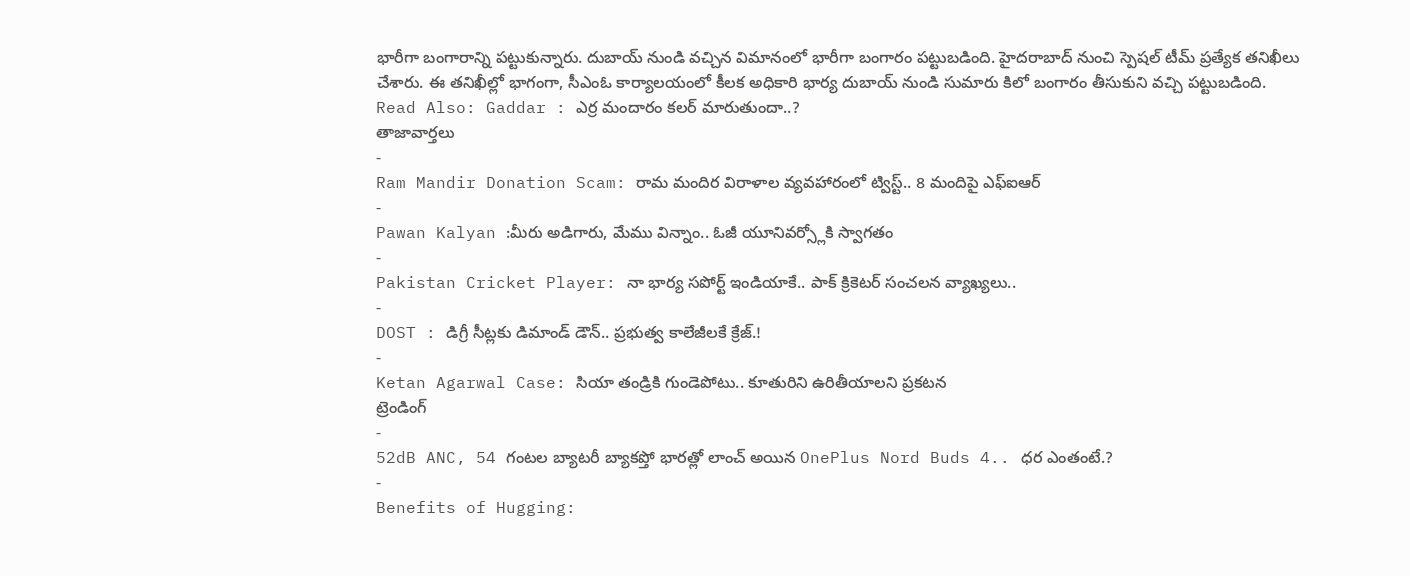భారీగా బంగారాన్ని పట్టుకున్నారు. దుబాయ్ నుండి వచ్చిన విమానంలో భారీగా బంగారం పట్టుబడింది. హైదరాబాద్ నుంచి స్పెషల్ టీమ్ ప్రత్యేక తనిఖీలు చేశారు. ఈ తనిఖీల్లో భాగంగా, సీఎంఓ కార్యాలయంలో కీలక అధికారి భార్య దుబాయ్ నుండి సుమారు కిలో బంగారం తీసుకుని వచ్చి పట్టుబడింది.
Read Also: Gaddar : ఎర్ర మందారం కలర్ మారుతుందా..?
తాజావార్తలు
-
Ram Mandir Donation Scam: రామ మందిర విరాళాల వ్యవహారంలో ట్విస్ట్.. 8 మందిపై ఎఫ్ఐఆర్
-
Pawan Kalyan :మీరు అడిగారు, మేము విన్నాం.. ఓజీ యూనివర్స్లోకి స్వాగతం
-
Pakistan Cricket Player: నా భార్య సపోర్ట్ ఇండియాకే.. పాక్ క్రికెటర్ సంచలన వ్యాఖ్యలు..
-
DOST : డిగ్రీ సీట్లకు డిమాండ్ డౌన్.. ప్రభుత్వ కాలేజీలకే క్రేజ్.!
-
Ketan Agarwal Case: సియా తండ్రికి గుండెపోటు.. కూతురిని ఉరితీయాలని ప్రకటన
ట్రెండింగ్
-
52dB ANC, 54 గంటల బ్యాటరీ బ్యాకప్తో భారత్లో లాంచ్ అయిన OnePlus Nord Buds 4.. ధర ఎంతంటే.?
-
Benefits of Hugging: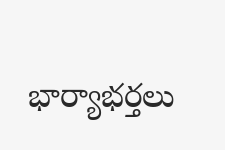భార్యాభర్తలు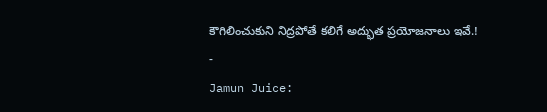కౌగిలించుకుని నిద్రపోతే కలిగే అద్భుత ప్రయోజనాలు ఇవే.!
-
Jamun Juice: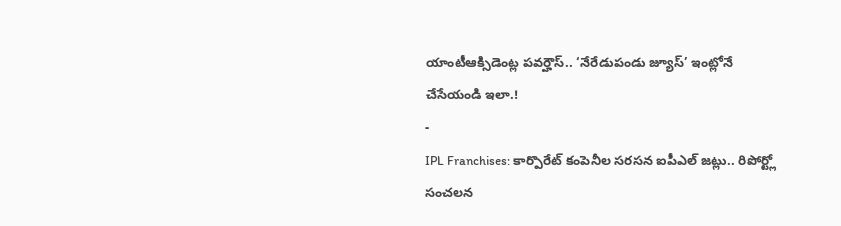యాంటీఆక్సిడెంట్ల పవర్హౌస్.. ‘నేరేడుపండు జ్యూస్’ ఇంట్లోనే చేసేయండి ఇలా.!
-
IPL Franchises: కార్పొరేట్ కంపెనీల సరసన ఐపీఎల్ జట్లు.. రిపోర్ట్లో సంచలన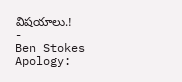విషయాలు.!
-
Ben Stokes Apology: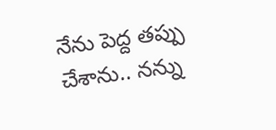నేను పెద్ద తప్పు చేశాను.. నన్ను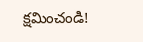క్షమించండి!